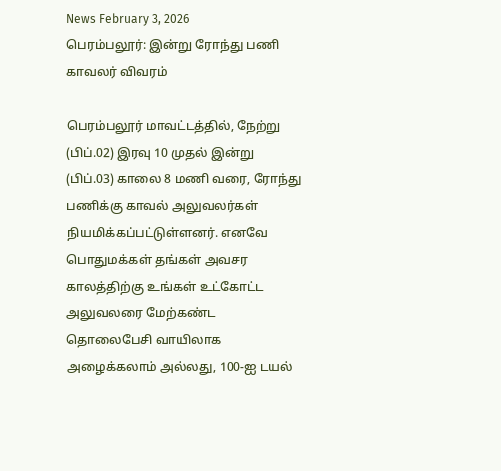News February 3, 2026
பெரம்பலூர்: இன்று ரோந்து பணி காவலர் விவரம்

பெரம்பலூர் மாவட்டத்தில், நேற்று (பிப்.02) இரவு 10 முதல் இன்று (பிப்.03) காலை 8 மணி வரை, ரோந்து பணிக்கு காவல் அலுவலர்கள் நியமிக்கப்பட்டுள்ளனர். எனவே பொதுமக்கள் தங்கள் அவசர காலத்திற்கு உங்கள் உட்கோட்ட அலுவலரை மேற்கண்ட தொலைபேசி வாயிலாக அழைக்கலாம் அல்லது, 100-ஐ டயல்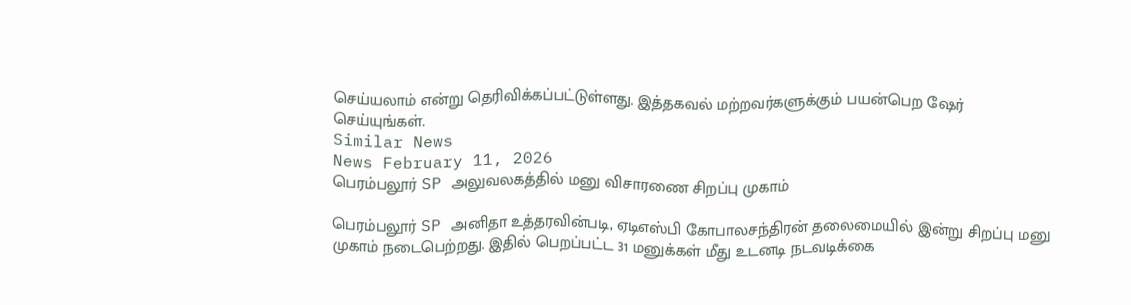செய்யலாம் என்று தெரிவிக்கப்பட்டுள்ளது. இத்தகவல் மற்றவர்களுக்கும் பயன்பெற ஷேர் செய்யுங்கள்.
Similar News
News February 11, 2026
பெரம்பலூர் SP அலுவலகத்தில் மனு விசாரணை சிறப்பு முகாம்

பெரம்பலூர் SP அனிதா உத்தரவின்படி, ஏடிஎஸ்பி கோபாலசந்திரன் தலைமையில் இன்று சிறப்பு மனு முகாம் நடைபெற்றது. இதில் பெறப்பட்ட 31 மனுக்கள் மீது உடனடி நடவடிக்கை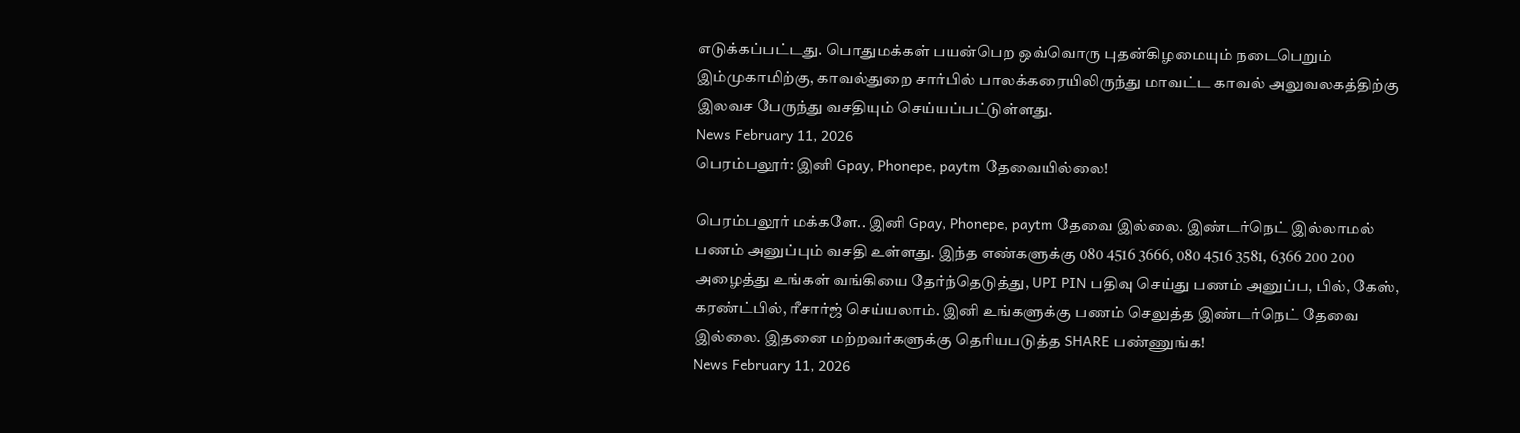எடுக்கப்பட்டது. பொதுமக்கள் பயன்பெற ஒவ்வொரு புதன்கிழமையும் நடைபெறும் இம்முகாமிற்கு, காவல்துறை சார்பில் பாலக்கரையிலிருந்து மாவட்ட காவல் அலுவலகத்திற்கு இலவச பேருந்து வசதியும் செய்யப்பட்டுள்ளது.
News February 11, 2026
பெரம்பலூர்: இனி Gpay, Phonepe, paytm தேவையில்லை!

பெரம்பலூர் மக்களே.. இனி Gpay, Phonepe, paytm தேவை இல்லை. இண்டர்நெட் இல்லாமல் பணம் அனுப்பும் வசதி உள்ளது. இந்த எண்களுக்கு 080 4516 3666, 080 4516 3581, 6366 200 200 அழைத்து உங்கள் வங்கியை தேர்ந்தெடுத்து, UPI PIN பதிவு செய்து பணம் அனுப்ப, பில், கேஸ், கரண்ட்பில், ரீசார்ஜ் செய்யலாம். இனி உங்களுக்கு பணம் செலுத்த இண்டர்நெட் தேவை இல்லை. இதனை மற்றவர்களுக்கு தெரியபடுத்த SHARE பண்ணுங்க!
News February 11, 2026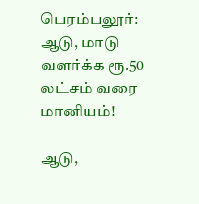பெரம்பலூர்: ஆடு, மாடு வளர்க்க ரூ.50 லட்சம் வரை மானியம்!

ஆடு,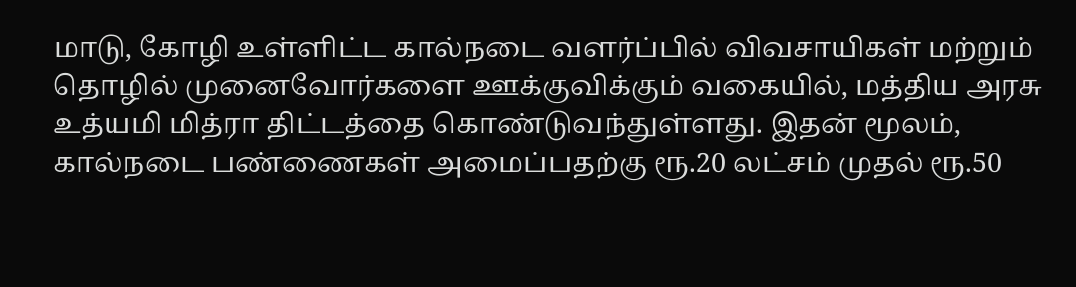மாடு, கோழி உள்ளிட்ட கால்நடை வளர்ப்பில் விவசாயிகள் மற்றும் தொழில் முனைவோர்களை ஊக்குவிக்கும் வகையில், மத்திய அரசு உத்யமி மித்ரா திட்டத்தை கொண்டுவந்துள்ளது. இதன் மூலம், கால்நடை பண்ணைகள் அமைப்பதற்கு ரூ.20 லட்சம் முதல் ரூ.50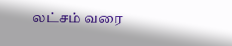லட்சம் வரை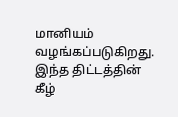மானியம் வழங்கப்படுகிறது. இந்த திட்டத்தின் கீழ்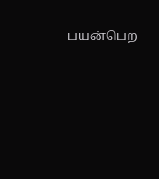பயன்பெற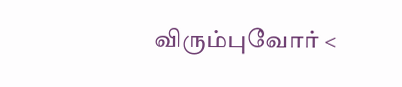விரும்புவோர் <